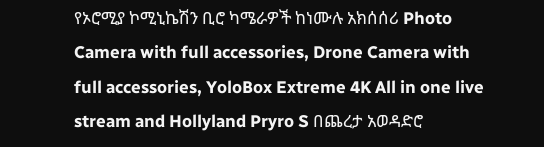የኦሮሚያ ኮሚኒኬሽን ቢሮ ካሜራዎች ከነሙሉ አክሰሰሪ Photo Camera with full accessories, Drone Camera with full accessories, YoloBox Extreme 4K All in one live stream and Hollyland Pryro S በጨረታ አወዳድሮ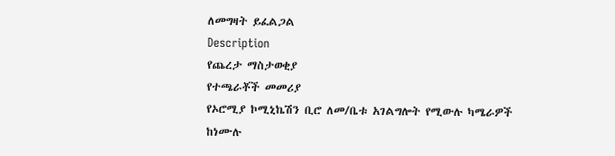ለመግዛት ይፈልጋል
Description
የጨረታ ማስታወቂያ
የተጫራቾች መመሪያ
የኦሮሚያ ኮሚኒኬሽን ቢሮ ለመ/ቤቱ አገልግሎት የሚውሉ ካሜራዎች ከነሙሉ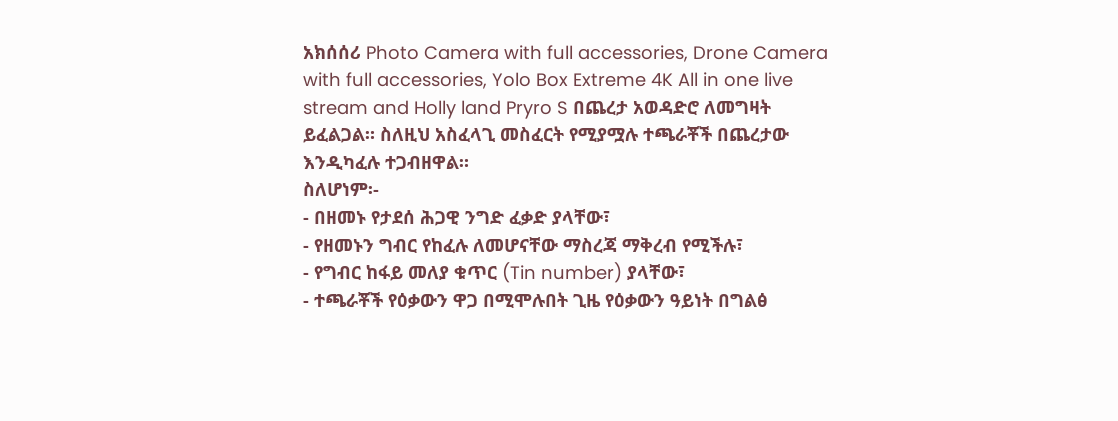አክሰሰሪ Photo Camera with full accessories, Drone Camera with full accessories, Yolo Box Extreme 4K All in one live stream and Holly land Pryro S በጨረታ አወዳድሮ ለመግዛት ይፈልጋል። ስለዚህ አስፈላጊ መስፈርት የሚያሟሉ ተጫራቾች በጨረታው እንዲካፈሉ ተጋብዘዋል።
ስለሆነም፡-
- በዘመኑ የታደሰ ሕጋዊ ንግድ ፈቃድ ያላቸው፣
- የዘመኑን ግብር የከፈሉ ለመሆናቸው ማስረጃ ማቅረብ የሚችሉ፣
- የግብር ከፋይ መለያ ቁጥር (Tin number) ያላቸው፣
- ተጫራቾች የዕቃውን ዋጋ በሚሞሉበት ጊዜ የዕቃውን ዓይነት በግልፅ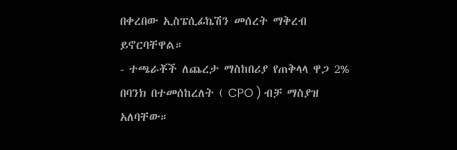በቀረበው ኢስፔሲፊኬሽን መሰረት ማቅረብ ይኖርባቸዋል።
- ተጫራቾች ለጨረታ ማስከበሪያ የጠቅላላ ዋጋ 2% በባንክ በተመሰከረለት ( CPO ) ብቻ ማስያዝ አለባቸው።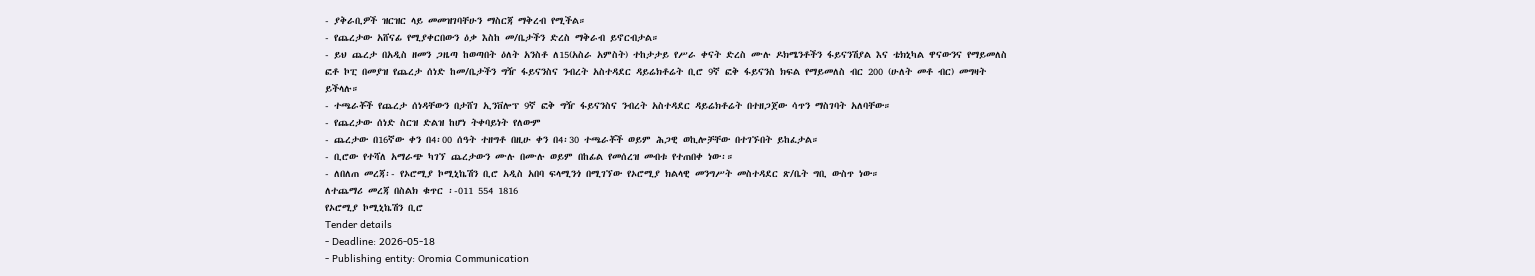- ያቅራቢዎች ዝርዝር ላይ መመዝገባቸሁን ማስርጃ ማቅረብ የሚችል።
- የጨረታው አሸናፊ የሚያቀርበውን ዕቃ እስከ መ/ቤታችን ድረስ ማቅራብ ይኖርብታል።
- ይህ ጨረታ በአዲስ ዘመን ጋዜጣ ከወጣበት ዕለት አንስቶ ለ15(አስራ አምስት) ተከታታይ የሥራ ቀናት ድረስ ሙሉ ዶክሜንቶችን ፋይናንሽያል እና ቴክኒካል ዋናውንና የማይመለስ ፎቶ ኮፒ በመያዝ የጨረታ ሰነድ ከመ/ቤታችን ግዥ ፋይናንስና ንብረት አስተዳደር ዳይሬክቶሬት ቢሮ 9ኛ ፎቅ ፋይናንስ ክፍል የማይመለስ ብር 200 (ሁለት መቶ ብር) መግዛት ይችላሉ።
- ተጫራቾች የጨረታ ሰነዳቸውን በታሸገ ኢንቨሎፕ 9ኛ ፎቅ ግዥ ፋይናንስና ንብረት አስተዳደር ዳይሬክቶሬት በተዘጋጀው ሳጥን ማስገባት አለባቸው።
- የጨረታው ሰነድ ስርዝ ድልዝ ከሆነ ትቀባይነት የለውም
- ጨረታው በ16ኛው ቀን በ4፡00 ሰዓት ተዘግቶ በዚሁ ቀን በ4፡30 ተጫራቾች ወይም ሕጋዊ ወኪሎቻቸው በተገኙበት ይከፈታል።
- ቢሮው የተሻለ አማራጭ ካገኘ ጨረታውን ሙሉ በሙሉ ወይም በከፊል የመሰረዝ መብቱ የተጠበቀ ነው፡።
- ለበለጠ መረጃ፡- የኦሮሚያ ኮሚኒኬሽን ቢሮ አዲስ አበባ ፍላሚንጎ በሚገኘው የኦሮሚያ ክልላዊ መንግሥት መስተዳደር ጽ/ቤት ግቢ ውስጥ ነው።
ለተጨማሪ መረጃ በስልክ ቁጥር ፡-011 554 1816
የኦሮሚያ ኮሚኒኬሽን ቢሮ
Tender details
- Deadline: 2026-05-18
- Publishing entity: Oromia Communication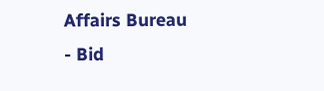Affairs Bureau
- Bid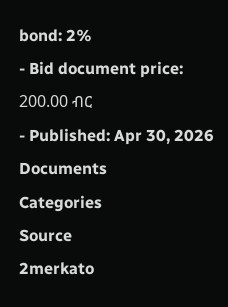bond: 2%
- Bid document price: 200.00 ብር
- Published: Apr 30, 2026
Documents
Categories
Source
2merkato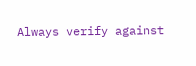Always verify against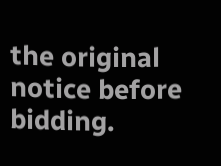the original notice before bidding.